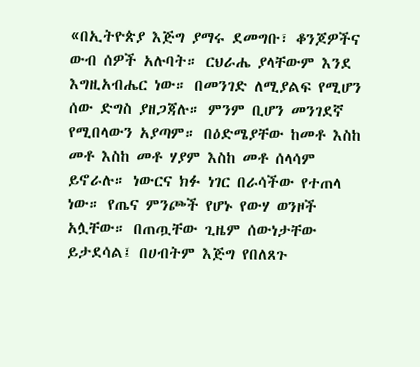«በኢትዮጵያ እጅግ ያማሩ ደመግቡ፣ ቆንጆዎችና ውብ ሰዎች አሉባት። ርህራሔ ያላቸውም እንደ እግዚአብሔር ነው። በመንገድ ለሚያልፍ የሚሆን ሰው ድግስ ያዘጋጃሉ። ምንም ቢሆን መንገደኛ የሚበላውን አያጣም። በዕድሜያቸው ከመቶ እስከ መቶ እስከ መቶ ሃያም እስከ መቶ ሰላሳም ይኖራሉ። ነውርና ክፉ ነገር በራሳችው የተጠላ ነው። የጤና ምንጮች የሆኑ የውሃ ወንዞች አሏቸው። በጠጧቸው ጊዜም ሰውነታቸው ይታደሳል፤ በሀብትም እጅግ የበለጸጉ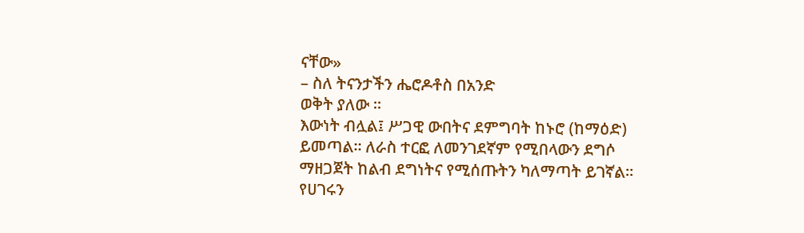ናቸው»
– ስለ ትናንታችን ሔሮዶቶስ በአንድ
ወቅት ያለው ።
እውነት ብሏል፤ ሥጋዊ ውበትና ደምግባት ከኑሮ (ከማዕድ) ይመጣል። ለራስ ተርፎ ለመንገደኛም የሚበላውን ደግሶ ማዘጋጀት ከልብ ደግነትና የሚሰጡትን ካለማጣት ይገኛል። የሀገሩን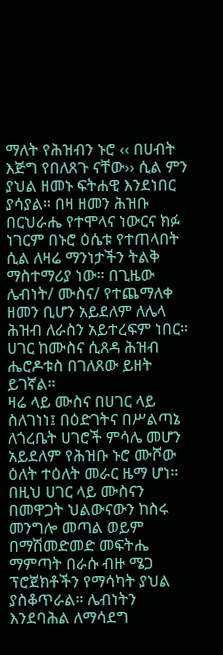ማለት የሕዝብን ኑሮ ‹‹ በሀብት እጅግ የበለጸጉ ናቸው›› ሲል ምን ያህል ዘመኑ ፍትሐዊ እንደነበር ያሳያል። በዛ ዘመን ሕዝቡ በርህራሔ የተሞላና ነውርና ክፉ ነገርም በኑሮ ዕሴቱ የተጠላበት ሲል ለዛሬ ማንነታችን ትልቅ ማስተማሪያ ነው። በጊዜው ሌብነት/ ሙስና/ የተጨማለቀ ዘመን ቢሆን አይደለም ለሌላ ሕዝብ ለራስን አይተረፍም ነበር። ሀገር ከሙስና ሲጸዳ ሕዝብ ሔሮዶቱስ በገለጸው ይዘት ይገኛል።
ዛሬ ላይ ሙስና በሀገር ላይ ስለገነነ፤ በዕድገትና በሥልጣኔ ለጎረቤት ሀገሮች ምሳሌ መሆን አይደለም የሕዝቡ ኑሮ ሙሾው ዕለት ተዕለት መራር ዜማ ሆነ። በዚህ ሀገር ላይ ሙስናን በመዋጋት ህልውናውን ከስሩ መንግሎ መጣል ወይም በማሽመድመድ መፍትሔ ማምጣት በራሱ ብዙ ሜጋ ፕሮጀክቶችን የማሳካት ያህል ያስቆጥራል። ሌብነትን እንደባሕል ለማሳደግ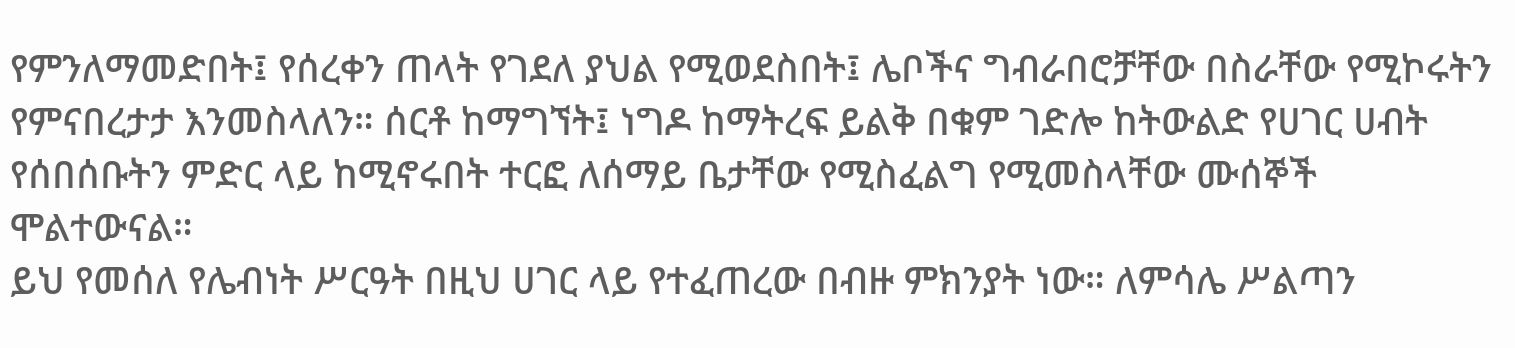የምንለማመድበት፤ የሰረቀን ጠላት የገደለ ያህል የሚወደስበት፤ ሌቦችና ግብራበሮቻቸው በስራቸው የሚኮሩትን የምናበረታታ እንመስላለን። ሰርቶ ከማግኘት፤ ነግዶ ከማትረፍ ይልቅ በቁም ገድሎ ከትውልድ የሀገር ሀብት የሰበሰቡትን ምድር ላይ ከሚኖሩበት ተርፎ ለሰማይ ቤታቸው የሚስፈልግ የሚመስላቸው ሙሰኞች ሞልተውናል።
ይህ የመሰለ የሌብነት ሥርዓት በዚህ ሀገር ላይ የተፈጠረው በብዙ ምክንያት ነው። ለምሳሌ ሥልጣን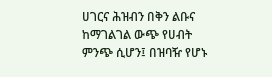ሀገርና ሕዝብን በቅን ልቡና ከማገልገል ውጭ የሀብት ምንጭ ሲሆን፤ በዝባዥ የሆኑ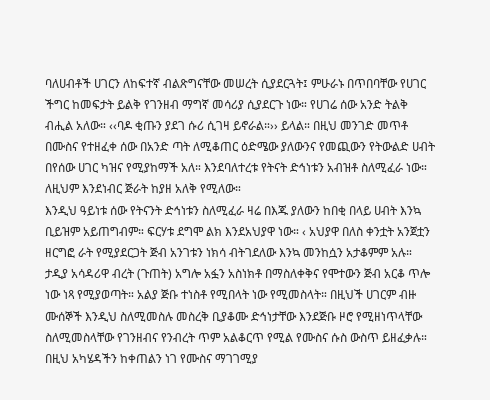ባለሀብቶች ሀገርን ለከፍተኛ ብልጽግናቸው መሠረት ሲያደርጓት፤ ምሁራኑ በጥበባቸው የሀገር ችግር ከመፍታት ይልቅ የገንዘብ ማግኛ መሳሪያ ሲያደርጉ ነው። የሀገሬ ሰው አንድ ትልቅ ብሒል አለው። ‹‹ባዶ ቂጡን ያደገ ሱሪ ሲገዛ ይኖራል።›› ይላል። በዚህ መንገድ መጥቶ በሙስና የተዘፈቀ ሰው በአንድ ጣት ለሚቆጠር ዕድሜው ያለውንና የመጪውን የትውልድ ሀብት በየሰው ሀገር ካዝና የሚያከማች አለ። እንደባለተረቱ የትናት ድኅነቱን አብዝቶ ስለሚፈራ ነው። ለዚህም እንደነብር ጅራት ከያዘ አለቅ የሚለው።
እንዲህ ዓይነቱ ሰው የትናንት ድኅነቱን ስለሚፈራ ዛሬ በእጁ ያለውን ከበቂ በላይ ሀብት እንኳ ቢይዝም አይጠግብም። ፍርሃቱ ደግሞ ልክ እንደአህያዋ ነው። ‹ አህያዋ በለስ ቀንቷት አንጀቷን ዘርግፎ ራት የሚያደርጋት ጅብ አንገቱን ነክሳ ብትገደለው እንኳ መንከሷን አታቆምም አሉ። ታዲያ አሳዳሪዋ ብረት (ጉጠት) አግሎ አፏን አስነክቶ በማስለቀቅና የሞተውን ጅብ አርቆ ጥሎ ነው ነጻ የሚያወጣት። አልያ ጅቡ ተነስቶ የሚበላት ነው የሚመስላት። በዚህች ሀገርም ብዙ ሙሰኞች እንዲህ ስለሚመስሉ መስረቅ ቢያቆሙ ድኅነታቸው እንደጅቡ ዞሮ የሚዘነጥላቸው ስለሚመስላቸው የገንዘብና የንብረት ጥም አልቆርጥ የሚል የሙስና ሱስ ውስጥ ይዘፈቃሉ። በዚህ አካሄዳችን ከቀጠልን ነገ የሙስና ማገገሚያ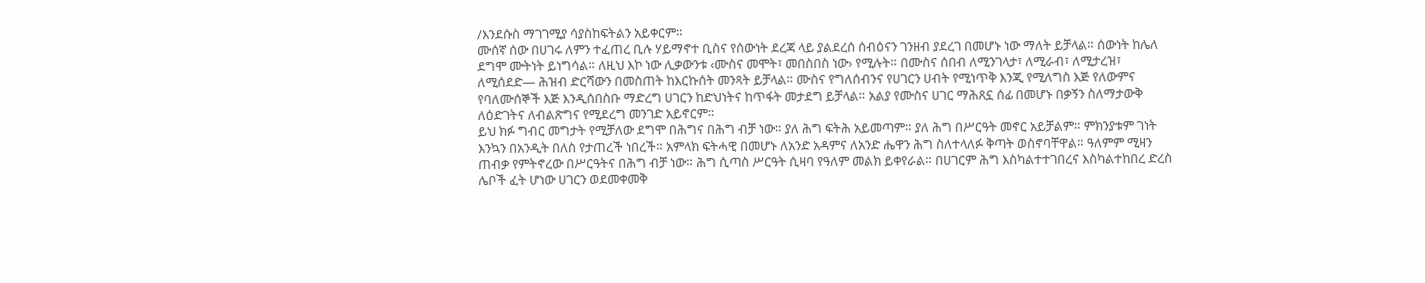/እንደሱስ ማገገሚያ ሳያስከፍትልን አይቀርም።
ሙሰኛ ሰው በሀገሩ ለምን ተፈጠረ ቢሉ ሃይማኖተ ቢስና የሰውነት ደረጃ ላይ ያልደረሰ ሰብዕናን ገንዘብ ያደረገ በመሆኑ ነው ማለት ይቻላል። ሰውነት ከሌለ ደግሞ ሙትነት ይነግሳል። ለዚህ እኮ ነው ሊቃውንቱ ‹ሙስና መሞት፣ መበስበስ ነው› የሚሉት። በሙስና ሰበብ ለሚንገላታ፣ ለሚራብ፣ ለሚታረዝ፣ ለሚሰደድ— ሕዝብ ድርሻውን በመስጠት ከእርኩሰት መንጻት ይቻላል። ሙስና የግለሰብንና የሀገርን ሀብት የሚነጥቅ እንጂ የሚለግስ እጅ የለውምና የባለሙሰኞች እጅ እንዲሰበስቡ ማድረግ ሀገርን ከድህነትና ከጥፋት መታደግ ይቻላል። አልያ የሙስና ሀገር ማሕጸኗ ሰፊ በመሆኑ በቃኝን ስለማታውቅ ለዕድገትና ለብልጽግና የሚደረግ መንገድ አይኖርም።
ይህ ክፉ ግብር መግታት የሚቻለው ደግሞ በሕግና በሕግ ብቻ ነው። ያለ ሕግ ፍትሕ አይመጣም። ያለ ሕግ በሥርዓት መኖር አይቻልም። ምክንያቱም ገነት እንኳን በአንዲት በለስ የታጠረች ነበረች። አምላክ ፍትሓዊ በመሆኑ ለአንድ አዳምና ለአንድ ሔዋን ሕግ ስለተላለፉ ቅጣት ወስኖባቸዋል። ዓለምም ሚዛን ጠብቃ የምትኖረው በሥርዓትና በሕግ ብቻ ነው። ሕግ ሲጣስ ሥርዓት ሲዛባ የዓለም መልክ ይቀየራል። በሀገርም ሕግ እስካልተተገበረና እስካልተከበረ ድረስ ሌቦች ፈት ሆነው ሀገርን ወደመቀመቅ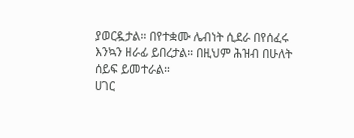ያወርዷታል። በየተቋሙ ሌብነት ሲደራ በየሰፈሩ እንኳን ዘራፊ ይበረታል። በዚህም ሕዝብ በሁለት ሰይፍ ይመተራል።
ሀገር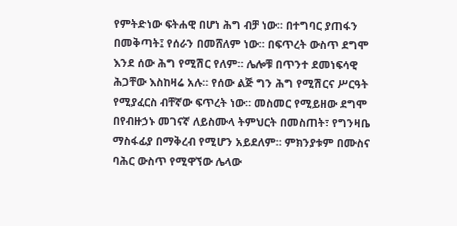የምትድነው ፍትሐዊ በሆነ ሕግ ብቻ ነው። በተግባር ያጠፋን በመቅጣት፤ የሰራን በመሸለም ነው። በፍጥረት ውስጥ ደግሞ እንደ ሰው ሕግ የሚሽር የለም። ሌሎቹ በጥንተ ደመነፍሳዊ ሕጋቸው እስከዛሬ አሉ። የሰው ልጅ ግን ሕግ የሚሽርና ሥርዓት የሚያፈርስ ብቸኛው ፍጥረት ነው። መስመር የሚይዘው ደግሞ በየብዙኃኑ መገናኛ ለይስሙላ ትምህርት በመስጠት፣ የግንዛቤ ማስፋፊያ በማቅረብ የሚሆን አይደለም። ምክንያቱም በሙስና ባሕር ውስጥ የሚዋኘው ሌላው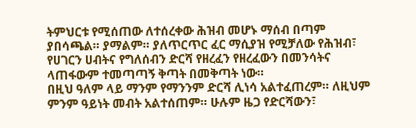ትምህርቱ የሚሰጠው ለተሰረቀው ሕዝብ መሆኑ ማሰብ በጣም ያበሳጫል። ያማልም። ያለጥርጥር ፈር ማሲያዝ የሚቻለው የሕዝብ፣ የሀገርን ሀብትና የግለሰብን ድርሻ የዘረፈን የዘረፈውን በመንሳትና ላጠፋውም ተመጣጣኝ ቅጣት በመቅጣት ነው።
በዚህ ዓለም ላይ ማንም የማንንም ድርሻ ሊነሳ አልተፈጠረም። ለዚህም ምንም ዓይነት መብት አልተሰጠም። ሁሉም ዜጋ የድርሻውን፣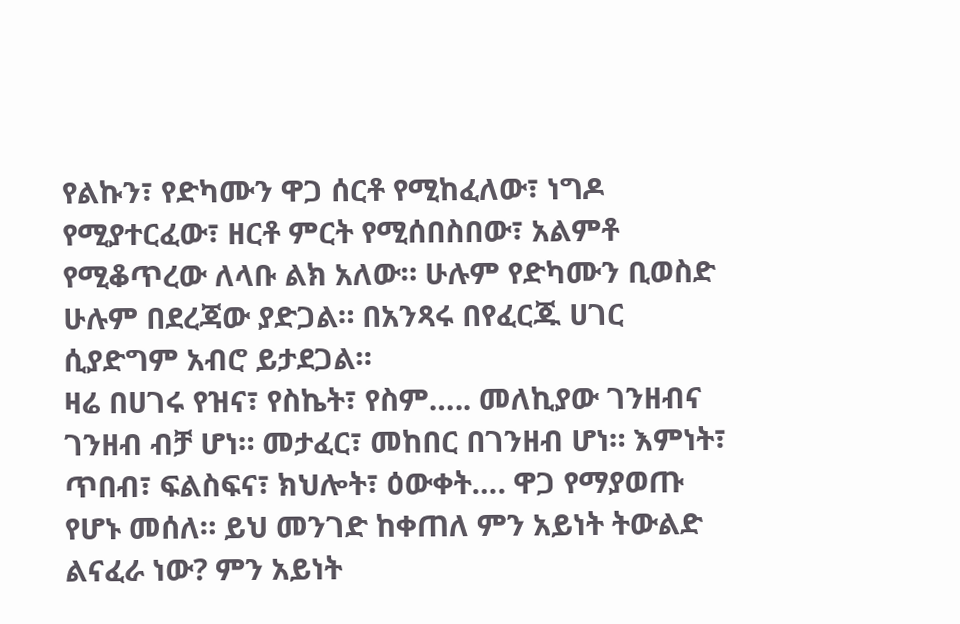የልኩን፣ የድካሙን ዋጋ ሰርቶ የሚከፈለው፣ ነግዶ የሚያተርፈው፣ ዘርቶ ምርት የሚሰበስበው፣ አልምቶ የሚቆጥረው ለላቡ ልክ አለው። ሁሉም የድካሙን ቢወስድ ሁሉም በደረጃው ያድጋል። በአንጻሩ በየፈርጁ ሀገር ሲያድግም አብሮ ይታደጋል።
ዛሬ በሀገሩ የዝና፣ የስኬት፣ የስም….. መለኪያው ገንዘብና ገንዘብ ብቻ ሆነ። መታፈር፣ መከበር በገንዘብ ሆነ። እምነት፣ ጥበብ፣ ፍልስፍና፣ ክህሎት፣ ዕውቀት…. ዋጋ የማያወጡ የሆኑ መሰለ። ይህ መንገድ ከቀጠለ ምን አይነት ትውልድ ልናፈራ ነው? ምን አይነት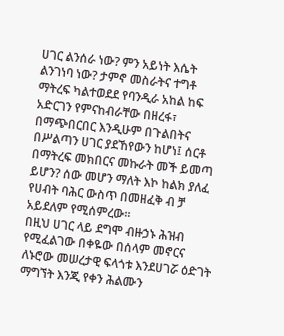ሀገር ልንሰራ ነው? ምን አይነት እሴት ልንገነባ ነው? ታምኖ መስራትና ተግቶ ማትረፍ ካልተወደደ የባንዲራ አከል ከፍ አድርገን የምናከብራቸው በዘረፋ፣ በማጭበርበር እንዲሁም በጉልበትና በሥልጣን ሀገር ያደኸየውን ከሆነ፤ ሰርቶ በማትረፍ መክበርና መኩራት መች ይመጣ ይሆን? ሰው መሆን ማለት እኮ ከልክ ያለፈ የሀብት ባሕር ውስጥ በመዘፈቅ ብ ቻ አይደለም የሚሰምረው።
በዚህ ሀገር ላይ ደግሞ ብዙኃኑ ሕዝብ የሚፈልገው በቀዬው በሰላም መኖርና ለኑሮው መሠረታዊ ፍላጎቱ እንደሀገሯ ዕድገት ማግኘት እንጂ የቀን ሕልሙን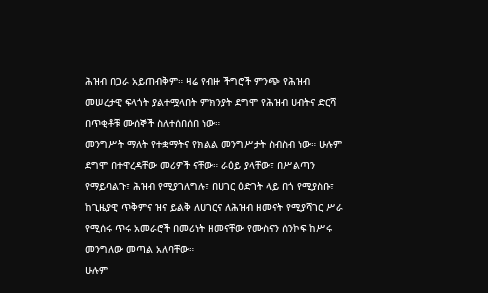ሕዝብ በጋራ አይጠብቅም። ዛሬ የብዙ ችግሮች ምንጭ የሕዝብ መሠረታዊ ፍላጎት ያልተሟላበት ምክንያት ደግሞ የሕዝብ ሀብትና ድርሻ በጥቂቶቹ ሙሰኞች ስለተሰበሰበ ነው።
መንግሥት ማለት የተቋማትና የክልል መንግሥታት ስብስብ ነው። ሁሉም ደግሞ በተዋረዳቸው መሪዎች ናቸው። ራዕይ ያላቸው፣ በሥልጣን የማይባልጉ፣ ሕዝብ የሚያገለግሉ፣ በሀገር ዕድገት ላይ በጎ የሚያስቡ፣ ከጊዜያዊ ጥቅምና ዝና ይልቅ ለሀገርና ለሕዝብ ዘመናት የሚያሻገር ሥራ የሚሰሩ ጥሩ አመራሮች በመሪነት ዘመናቸው የሙስናን ሰንኮፍ ከሥሩ መንግለው መጣል አለባቸው።
ሁሉም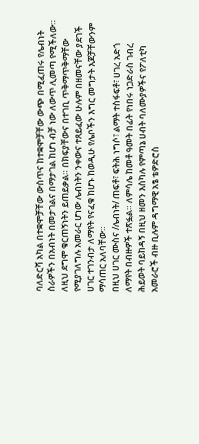ባለድርሻ አካል በተቋሞቻቸው ውስጥና ከተቋሞቻቸው ውጭ በሚፈጠሩ የሌብነት ስራዎችን በአብነት በመታገልና በማታገል ከሆነ ብቻ ነው ለውጥ ሊመጣ የሚችለው። ለዚህ ደግሞ ቁርጠኝነትን ይጠይቃል። በክፍያቸውና በተገቢ ጥቅማጥቅማቸው የሚያገለግሉ አመራር ሆነው ሌብነትን ንቀውና ተጸይፈው ሁሉም በዘመናቸው ያደገች ሀገር ተገንብታ ለማየት የናፈቁ ከሆኑ ከወዲሁ የሌቦችን እግር መግታት እጆቻቸውንም ማሳጠር አለባቸው።
በዚህ ሀገር ሙስና /ሌብነት/ ጠፍቶ፣ ፍትሕ ነግሶ፣ ልማት ተስፋፍቶ፣ ሀገረ አድጎ ለማየት በብዙዎች ተጽፏል። ለምሳሌ ከመቶ ዓመት በፊት የነበሩ ነጋድራስ ገብረ ሕይወት ባይከዳኝ በዚህ ዘመን እስካሉ የምጣኔ ሀብት ባለሙያዎችና የፖለቲካ አመራሮች ብዙ ቢሉም ዳግማዊ አፄ ቴዎድሮስ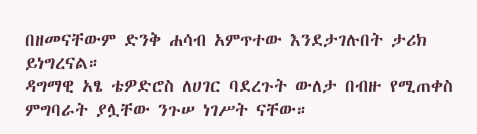በዘመናቸውም ድንቅ ሐሳብ አምጥተው እንደታገሉበት ታሪክ ይነግረናል።
ዳግማዊ አፄ ቴዎድሮስ ለሀገር ባደረጉት ውለታ በብዙ የሚጠቀስ ምግባራት ያሏቸው ንጉሠ ነገሥት ናቸው።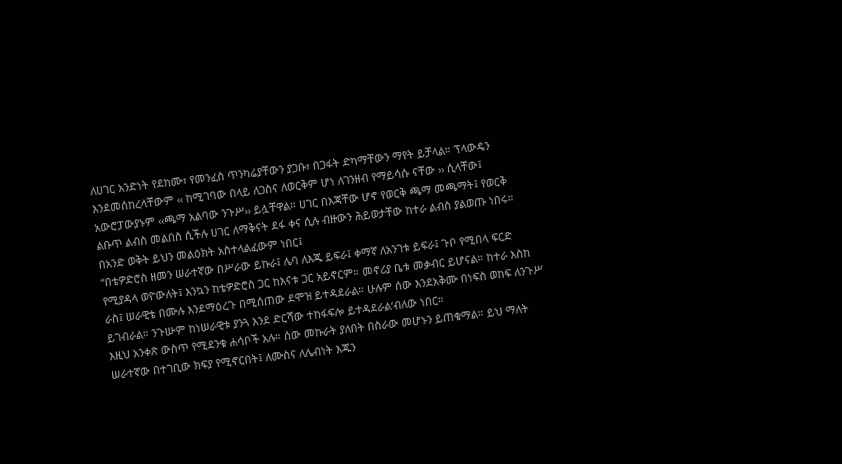ለሀገር አንድነት የደከሙ፣ የመንፈስ ጥንካሬያቸውን ያጋቡ፣ በጋፋት ድካማቸውን ማየት ይቻላል። ፕላውዴን እንደመሰከረላቸውም ‹‹ ከሚገባው በላይ ለጋስና ለወርቅም ሆነ ለገንዘብ የማይሳሱ ናቸው ›› ሲላቸው፤ አውሮፓውያኑም ‹‹ጫማ አልባው ንጉሥ›› ይሏቸዋል። ሀገር በእጃቸው ሆኖ የወርቅ ጫማ መጫማት፤ የወርቅ ልቡጥ ልብስ መልበስ ሲችሉ ሀገር ለማቅናት ደፋ ቀና ሲሉ ብዙውን ሕይወታቸው ከተራ ልብስ ያልወጡ ነበሩ። በአንድ ወቅት ይህን መልዕክት አስተላልፈውም ነበር፤
“በቴዎድሮስ ዘመን ሠራተኛው በሥራው ይኩራ፤ ሌባ ለእጁ ይፍራ፤ ቀማኛ ለአንገቱ ይፍራ፤ ጉቦ የሚበላ ፍርድ የሚያዳላ ወዮውለት፤ እንኳን ከቴዎድሮስ ጋር ከእናቱ ጋር አይኖርም። መኖሪያ ቤቱ መቃብር ይሆናል። ከተራ እስከ ራስ፤ ሠራዊቴ በሙሉ እንደማዕረጉ በሚሰጠው ደሞዝ ይተዳደራል። ሁሉም ሰው እንደአቅሙ በነፍስ ወከፍ ለንጉሥ ይገብራል። ንጉሡም ከነሠራዊቱ ያንጓ እንደ ድርሻው ተከፋፍሎ ይተዳደራል‘ብለው ነበር።
እዚህ አንቀጽ ውስጥ የሚደንቁ ሐሳቦች አሉ። ሰው መኩራት ያለበት በስራው መሆኑን ይጠቁማል። ይህ ማለት ሠራተኛው በተገቢው ክፍያ የሚኖርበት፤ ለሙስና ለሌብነት እጁን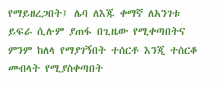የማይዘረጋበት፤ ሌባ ለእጁ ቀማኛ ለአንገቱ ይፍራ ሲሉም ያጠፋ በጊዜው የሚቀጣበትና ምንም ከለላ የማያገኝበት ተሰርቶ እንጂ ተሰርቆ መብላት የሚያስቀጣበት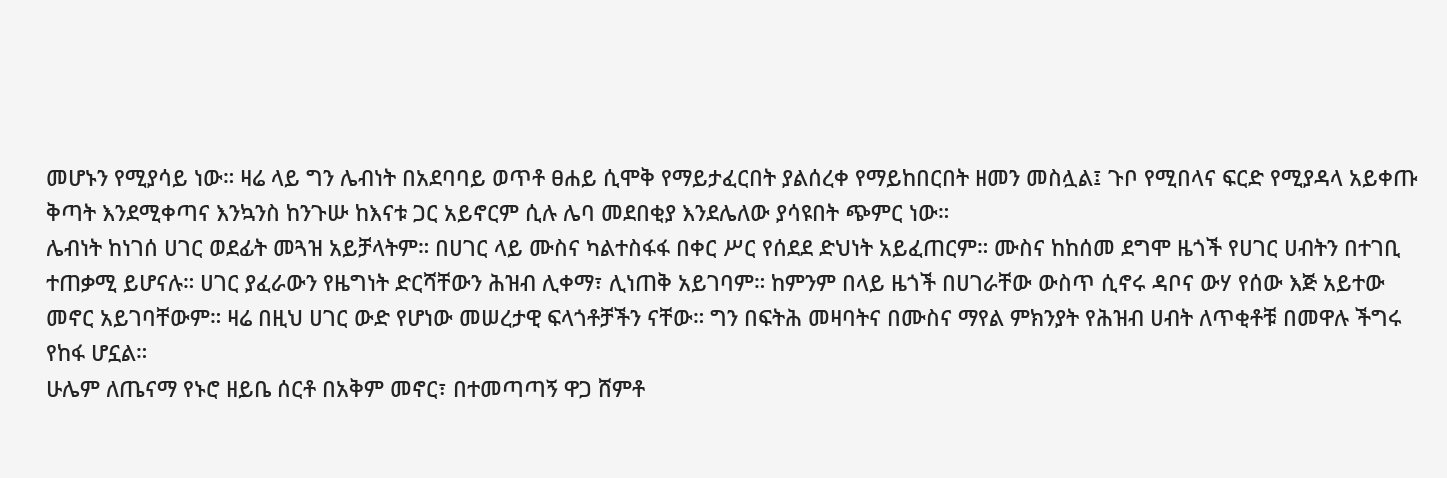መሆኑን የሚያሳይ ነው። ዛሬ ላይ ግን ሌብነት በአደባባይ ወጥቶ ፀሐይ ሲሞቅ የማይታፈርበት ያልሰረቀ የማይከበርበት ዘመን መስሏል፤ ጉቦ የሚበላና ፍርድ የሚያዳላ አይቀጡ ቅጣት እንደሚቀጣና እንኳንስ ከንጉሡ ከእናቱ ጋር አይኖርም ሲሉ ሌባ መደበቂያ እንደሌለው ያሳዩበት ጭምር ነው።
ሌብነት ከነገሰ ሀገር ወደፊት መጓዝ አይቻላትም። በሀገር ላይ ሙስና ካልተስፋፋ በቀር ሥር የሰደደ ድህነት አይፈጠርም። ሙስና ከከሰመ ደግሞ ዜጎች የሀገር ሀብትን በተገቢ ተጠቃሚ ይሆናሉ። ሀገር ያፈራውን የዜግነት ድርሻቸውን ሕዝብ ሊቀማ፣ ሊነጠቅ አይገባም። ከምንም በላይ ዜጎች በሀገራቸው ውስጥ ሲኖሩ ዳቦና ውሃ የሰው እጅ አይተው መኖር አይገባቸውም። ዛሬ በዚህ ሀገር ውድ የሆነው መሠረታዊ ፍላጎቶቻችን ናቸው። ግን በፍትሕ መዛባትና በሙስና ማየል ምክንያት የሕዝብ ሀብት ለጥቂቶቹ በመዋሉ ችግሩ የከፋ ሆኗል።
ሁሌም ለጤናማ የኑሮ ዘይቤ ሰርቶ በአቅም መኖር፣ በተመጣጣኝ ዋጋ ሸምቶ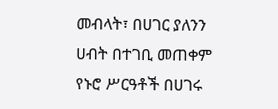መብላት፣ በሀገር ያለንን ሀብት በተገቢ መጠቀም የኑሮ ሥርዓቶች በሀገሩ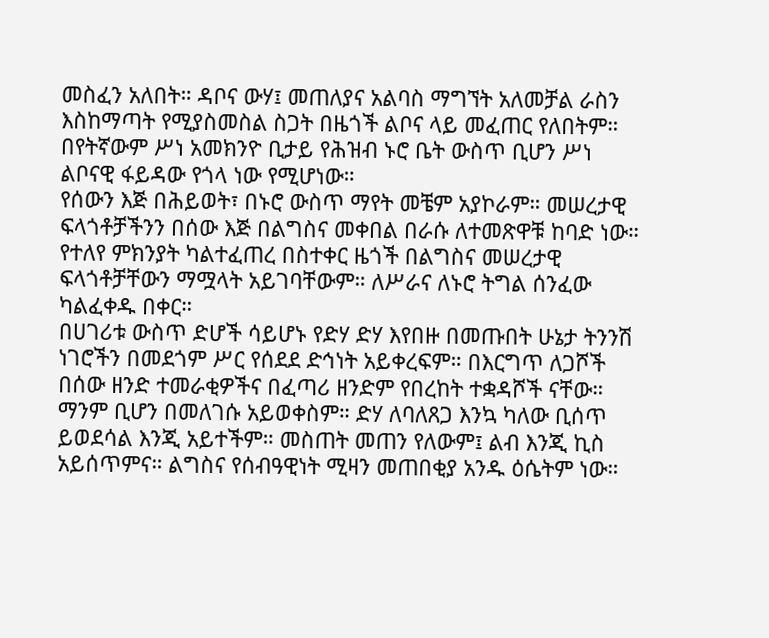መስፈን አለበት። ዳቦና ውሃ፤ መጠለያና አልባስ ማግኘት አለመቻል ራስን እስከማጣት የሚያስመስል ስጋት በዜጎች ልቦና ላይ መፈጠር የለበትም። በየትኛውም ሥነ አመክንዮ ቢታይ የሕዝብ ኑሮ ቤት ውስጥ ቢሆን ሥነ ልቦናዊ ፋይዳው የጎላ ነው የሚሆነው።
የሰውን እጅ በሕይወት፣ በኑሮ ውስጥ ማየት መቼም አያኮራም። መሠረታዊ ፍላጎቶቻችንን በሰው እጅ በልግስና መቀበል በራሱ ለተመጽዋቹ ከባድ ነው። የተለየ ምክንያት ካልተፈጠረ በስተቀር ዜጎች በልግስና መሠረታዊ ፍላጎቶቻቸውን ማሟላት አይገባቸውም። ለሥራና ለኑሮ ትግል ሰንፈው ካልፈቀዱ በቀር።
በሀገሪቱ ውስጥ ድሆች ሳይሆኑ የድሃ ድሃ እየበዙ በመጡበት ሁኔታ ትንንሽ ነገሮችን በመደጎም ሥር የሰደደ ድኅነት አይቀረፍም። በእርግጥ ለጋሾች በሰው ዘንድ ተመራቂዎችና በፈጣሪ ዘንድም የበረከት ተቋዳሾች ናቸው። ማንም ቢሆን በመለገሱ አይወቀስም። ድሃ ለባለጸጋ እንኳ ካለው ቢሰጥ ይወደሳል እንጂ አይተችም። መስጠት መጠን የለውም፤ ልብ እንጂ ኪስ አይሰጥምና። ልግስና የሰብዓዊነት ሚዛን መጠበቂያ አንዱ ዕሴትም ነው።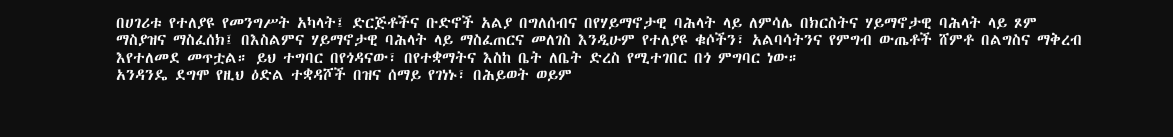በሀገሪቱ የተለያዩ የመንግሥት አካላት፤ ድርጅቶችና ቡድኖች አልያ በግለሰብና በየሃይማኖታዊ ባሕላት ላይ ለምሳሌ በክርስትና ሃይማኖታዊ ባሕላት ላይ ጾም ማስያዝና ማስፈሰክ፤ በእስልምና ሃይማኖታዊ ባሕላት ላይ ማስፈጠርና መለገስ እንዲሁም የተለያዩ ቁሶችን፣ አልባሳትንና የምግብ ውጤቶች ሸምቶ በልግስና ማቅረብ እየተለመደ መጥቷል። ይህ ተግባር በየጎዳናው፣ በየተቋማትና እስከ ቤት ለቤት ድረስ የሚተገበር በጎ ምግባር ነው።
አንዳንዴ ደግሞ የዚህ ዕድል ተቋዳሾች በዝና ሰማይ የገነኑ፣ በሕይወት ወይም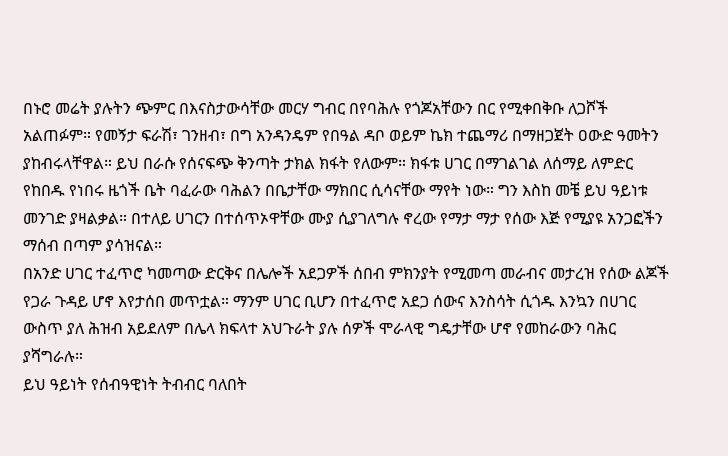በኑሮ መሬት ያሉትን ጭምር በእናስታውሳቸው መርሃ ግብር በየባሕሉ የጎጆአቸውን በር የሚቀበቅቡ ለጋሾች አልጠፉም። የመኝታ ፍራሽ፣ ገንዘብ፣ በግ አንዳንዴም የበዓል ዳቦ ወይም ኬክ ተጨማሪ በማዘጋጀት ዐውድ ዓመትን ያከብሩላቸዋል። ይህ በራሱ የሰናፍጭ ቅንጣት ታክል ክፋት የለውም። ክፋቱ ሀገር በማገልገል ለሰማይ ለምድር የከበዱ የነበሩ ዜጎች ቤት ባፈራው ባሕልን በቤታቸው ማክበር ሲሳናቸው ማየት ነው። ግን እስከ መቼ ይህ ዓይነቱ መንገድ ያዛልቃል። በተለይ ሀገርን በተሰጥኦዋቸው ሙያ ሲያገለግሉ ኖረው የማታ ማታ የሰው እጅ የሚያዩ አንጋፎችን ማሰብ በጣም ያሳዝናል።
በአንድ ሀገር ተፈጥሮ ካመጣው ድርቅና በሌሎች አደጋዎች ሰበብ ምክንያት የሚመጣ መራብና መታረዝ የሰው ልጆች የጋራ ጉዳይ ሆኖ እየታሰበ መጥቷል። ማንም ሀገር ቢሆን በተፈጥሮ አደጋ ሰውና እንስሳት ሲጎዱ እንኳን በሀገር ውስጥ ያለ ሕዝብ አይደለም በሌላ ክፍላተ አህጉራት ያሉ ሰዎች ሞራላዊ ግዴታቸው ሆኖ የመከራውን ባሕር ያሻግራሉ።
ይህ ዓይነት የሰብዓዊነት ትብብር ባለበት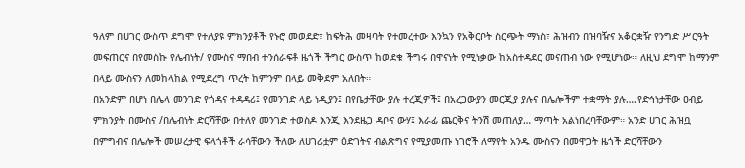ዓለም በሀገር ውስጥ ደግሞ የተለያዩ ምክንያቶች የኑሮ መወደድ፣ ከፍትሕ መዛባት የተመረተው እንኳን የአቅርቦት ስርጭት ማነስ፣ ሕዝብን በዝባዥና አቆርቋዥ የንግድ ሥርዓት መፍጠርና በየመስኩ የሌብነት/ የሙስና ማበብ ተንሰራፍቶ ዜጎች ችግር ውስጥ ከወደቁ ችግሩ በዋናነት የሚነቃው ከአስተዳደር መናጠብ ነው የሚሆነው። ለዚህ ደግሞ ከማንም በላይ ሙስናን ለመከላከል የሚደረግ ጥረት ከምንም በላይ መቅደም አለበት።
በአንድም በሆነ በሌላ መንገድ የጎዳና ተዳዳሪ፤ የመንገድ ላይ ነዲያን፤ በየቤታቸው ያሉ ተረጂዎች፤ በአረጋውያን መርጂያ ያሉና በሌሎችም ተቋማት ያሉ….የድኅነታቸው ዐብይ ምክንያት በሙስና /በሌብነት ድርሻቸው በተለየ መንገድ ተወስዶ እንጂ እንደዜጋ ዳቦና ውሃ፤ እራፊ ጨርቅና ትንሽ መጠለያ… ማጣት አልነበረባቸውም። አንድ ሀገር ሕዝቧ በምግብና በሌሎች መሠረታዊ ፍላጎቶች ራሳቸውን ችለው ለሀገሪቷም ዕድገትና ብልጽግና የሚያመጡ ነገሮች ለማየት አንዱ ሙስናን በመዋጋት ዜጎች ድርሻቸውን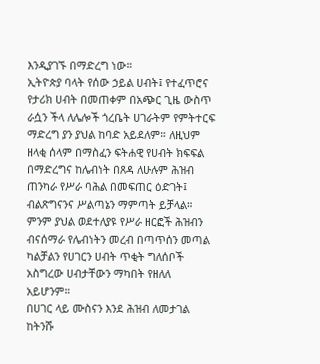እንዲያገኙ በማድረግ ነው።
ኢትዮጵያ ባላት የሰው ኃይል ሀብት፤ የተፈጥሮና የታሪክ ሀብት በመጠቀም በአጭር ጊዜ ውስጥ ራሷን ችላ ለሌሎች ጎረቤት ሀገራትም የምትተርፍ ማድረግ ያን ያህል ከባድ አይደለም። ለዚህም ዘላቂ ሰላም በማስፈን ፍትሐዊ የሀብት ክፍፍል በማድረግና ከሌብነት በጸዳ ለሁሉም ሕዝብ ጠንካራ የሥራ ባሕል በመፍጠር ዕድገት፤ ብልጽግናንና ሥልጣኔን ማምጣት ይቻላል። ምንም ያህል ወደተለያዩ የሥራ ዘርፎች ሕዝብን ብናሰማራ የሌብነትን መረብ በጣጥሰን መጣል ካልቻልን የሀገርን ሀብት ጥቂት ግለሰቦች አስግረው ሀብታቸውን ማካበት የዘለለ አይሆንም።
በሀገር ላይ ሙስናን እንደ ሕዝብ ለመታገል ከትንሹ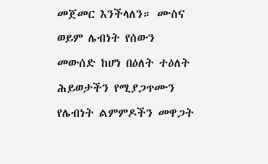መጀመር እንችላለን። ሙስና ወይም ሌብነት የሰውን መውሰድ ከሆነ በዕለት ተዕለት ሕይወታችን የሚያጋጥሙን የሌብነት ልምምዶችን መዋጋት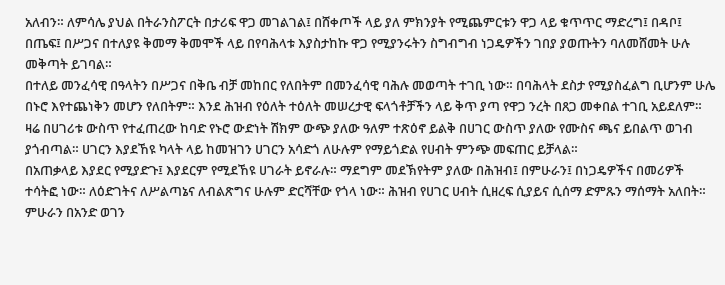አለብን። ለምሳሌ ያህል በትራንስፖርት በታሪፍ ዋጋ መገልገል፤ በሸቀጦች ላይ ያለ ምክንያት የሚጨምርቱን ዋጋ ላይ ቁጥጥር ማድረግ፤ በዳቦ፤ በጤፍ፤ በሥጋና በተለያዩ ቅመማ ቅመሞች ላይ በየባሕላቱ እያስታከኩ ዋጋ የሚያንሩትን ስግብግብ ነጋዴዎችን ገበያ ያወጡትን ባለመሸመት ሁሉ መቅጣት ይገባል።
በተለይ መንፈሳዊ በዓላትን በሥጋና በቅቤ ብቻ መከበር የለበትም በመንፈሳዊ ባሕሉ መወጣት ተገቢ ነው። በባሕላት ደስታ የሚያስፈልግ ቢሆንም ሁሌ በኑሮ እየተጨነቅን መሆን የለበትም። እንደ ሕዝብ የዕለት ተዕለት መሠረታዊ ፍላጎቶቻችን ላይ ቅጥ ያጣ የዋጋ ንረት በጸጋ መቀበል ተገቢ አይደለም። ዛሬ በሀገሪቱ ውስጥ የተፈጠረው ከባድ የኑሮ ውድነት ሽክም ውጭ ያለው ዓለም ተጽዕኖ ይልቅ በሀገር ውስጥ ያለው የሙስና ጫና ይበልጥ ወገብ ያጎብጣል። ሀገርን እያደኸዩ ካላት ላይ ከመዝገን ሀገርን አሳድጎ ለሁሉም የማይጎድል የሀብት ምንጭ መፍጠር ይቻላል።
በአጠቃላይ እያደር የሚያድጉ፤ እያደርም የሚደኸዩ ሀገራት ይኖራሉ። ማደግም መደኽየትም ያለው በሕዝብ፤ በምሁራን፤ በነጋዴዎችና በመሪዎች ተሳትፎ ነው። ለዕድገትና ለሥልጣኔና ለብልጽግና ሁሉም ድርሻቸው የጎላ ነው። ሕዝብ የሀገር ሀብት ሲዘረፍ ሲያይና ሲሰማ ድምጹን ማሰማት አለበት። ምሁራን በአንድ ወገን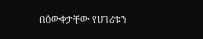በዕውቀታቸው የሀገሪቱን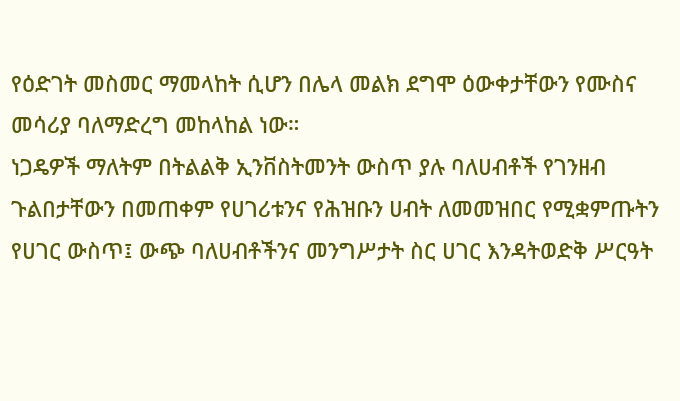የዕድገት መስመር ማመላከት ሲሆን በሌላ መልክ ደግሞ ዕውቀታቸውን የሙስና መሳሪያ ባለማድረግ መከላከል ነው።
ነጋዴዎች ማለትም በትልልቅ ኢንቨስትመንት ውስጥ ያሉ ባለሀብቶች የገንዘብ ጉልበታቸውን በመጠቀም የሀገሪቱንና የሕዝቡን ሀብት ለመመዝበር የሚቋምጡትን የሀገር ውስጥ፤ ውጭ ባለሀብቶችንና መንግሥታት ስር ሀገር እንዳትወድቅ ሥርዓት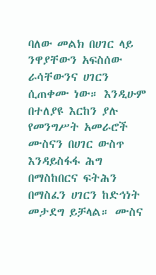ባለው መልክ በሀገር ላይ ንዋያቸውን አፍስሰው ራሳቸውንና ሀገርን ሲጠቀሙ ነው። እንዲሁም በተለያዩ እርከን ያሉ የመንግሥት አመራሮች ሙስናን በሀገር ውስጥ እንዳይስፋፋ ሕግ በማስከበርና ፍትሕን በማስፈን ሀገርን ከድኅነት መታደግ ይቻላል። ሙስና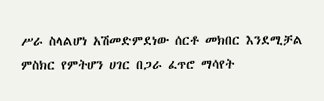ሥራ ስላልሆነ አሽመድምደነው ሰርቶ መክበር እንደሚቻል ምስክር የምትሆን ሀገር በጋራ ፈጥሮ ማሳየት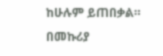ከሁሉም ይጠበቃል።
በመኩሪያ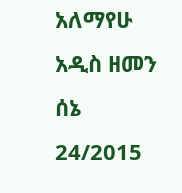አለማየሁ
አዲስ ዘመን ሰኔ 24/2015